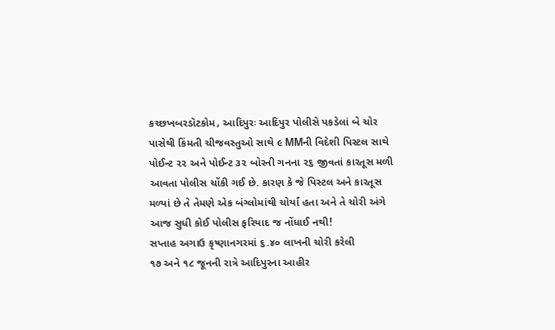કચ્છખબરડૉટકોમ, આદિપુરઃ આદિપુર પોલીસે પકડેલાં બે ચોર પાસેથી કિંમતી ચીજવસ્તુઓ સાથે ૯ MMની વિદેશી પિસ્ટલ સાથે પોઈન્ટ ૨૨ અને પોઈન્ટ ૩૨ બોરની ગનના ૨૬ જીવતાં કારતૂસ મળી આવતા પોલીસ ચોંકી ગઈ છે. કારણ કે જે પિસ્ટલ અને કારતૂસ મળ્યાં છે તે તેમણે એક બંગ્લોમાંથી ચોર્યાં હતા અને તે ચોરી અંગે આજ સુધી કોઈ પોલીસ ફરિયાદ જ નોંધાઈ નથી!
સપ્તાહ અગાઉ કૃષ્ણાનગરમાં ૬.૪૦ લાખની ચોરી કરેલી
૧૭ અને ૧૮ જૂનની રાત્રે આદિપુરના આહીર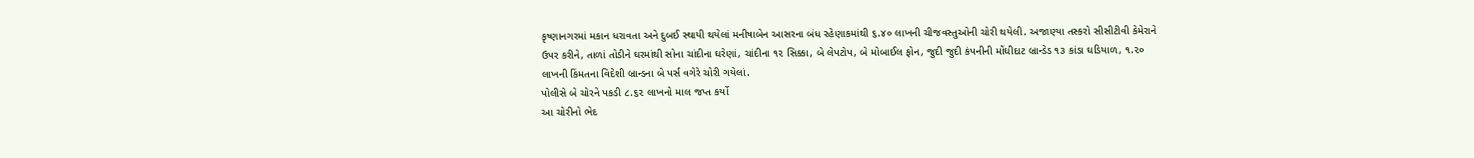કૃષ્ણાનગરમાં મકાન ધરાવતા અને દુબઈ સ્થાયી થયેલાં મનીષાબેન આસરના બંધ રહેણાકમાંથી ૬.૪૦ લાખની ચીજવસ્તુઓની ચોરી થયેલી. અજાણ્યા તસ્કરો સીસીટીવી કેમેરાને ઉપર કરીને, તાળાં તોડીને ઘરમાંથી સોના ચાંદીના ઘરેણાં, ચાંદીના ૧૨ સિક્કા, બે લેપટોપ, બે મોબાઈલ ફોન, જુદી જુદી કંપનીની મોંઘીદાટ બ્રાન્ડેડ ૧૩ કાંડા ઘડિયાળ, ૧.૨૦ લાખની કિંમતના વિદેશી બ્રાન્ડના બે પર્સ વગેરે ચોરી ગયેલાં.
પોલીસે બે ચોરને પકડી ૮.૬૨ લાખનો માલ જપ્ત કર્યો
આ ચોરીનો ભેદ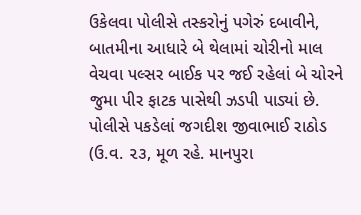ઉકેલવા પોલીસે તસ્કરોનું પગેરું દબાવીને, બાતમીના આધારે બે થેલામાં ચોરીનો માલ વેચવા પલ્સર બાઈક પર જઈ રહેલાં બે ચોરને જુમા પીર ફાટક પાસેથી ઝડપી પાડ્યાં છે. પોલીસે પકડેલાં જગદીશ જીવાભાઈ રાઠોડ (ઉ.વ. ૨૩, મૂળ રહે. માનપુરા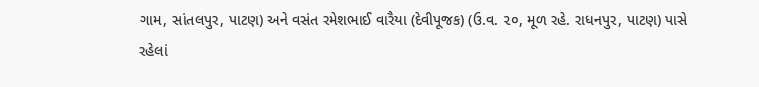ગામ, સાંતલપુર, પાટણ) અને વસંત રમેશભાઈ વારૈયા (દેવીપૂજક) (ઉ.વ. ૨૦, મૂળ રહે. રાધનપુર, પાટણ) પાસે રહેલાં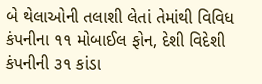બે થેલાઓની તલાશી લેતાં તેમાંથી વિવિધ કંપનીના ૧૧ મોબાઈલ ફોન, દેશી વિદેશી કંપનીની ૩૧ કાંડા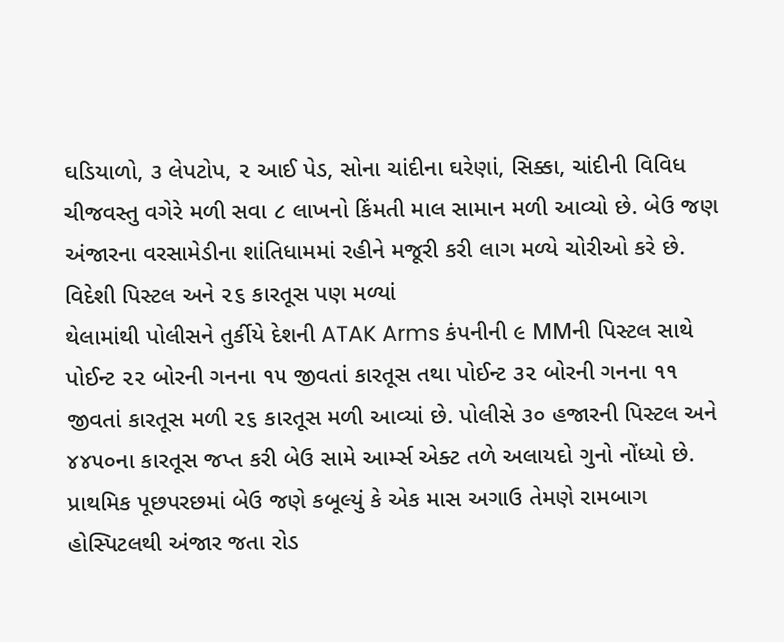ઘડિયાળો, ૩ લેપટોપ, ૨ આઈ પેડ, સોના ચાંદીના ઘરેણાં, સિક્કા, ચાંદીની વિવિધ ચીજવસ્તુ વગેરે મળી સવા ૮ લાખનો કિંમતી માલ સામાન મળી આવ્યો છે. બેઉ જણ અંજારના વરસામેડીના શાંતિધામમાં રહીને મજૂરી કરી લાગ મળ્યે ચોરીઓ કરે છે.
વિદેશી પિસ્ટલ અને ૨૬ કારતૂસ પણ મળ્યાં
થેલામાંથી પોલીસને તુર્કીયે દેશની ATAK Arms કંપનીની ૯ MMની પિસ્ટલ સાથે પોઈન્ટ ૨૨ બોરની ગનના ૧૫ જીવતાં કારતૂસ તથા પોઈન્ટ ૩૨ બોરની ગનના ૧૧ જીવતાં કારતૂસ મળી ૨૬ કારતૂસ મળી આવ્યાં છે. પોલીસે ૩૦ હજારની પિસ્ટલ અને ૪૪૫૦ના કારતૂસ જપ્ત કરી બેઉ સામે આર્મ્સ એક્ટ તળે અલાયદો ગુનો નોંધ્યો છે.
પ્રાથમિક પૂછપરછમાં બેઉ જણે કબૂલ્યું કે એક માસ અગાઉ તેમણે રામબાગ હોસ્પિટલથી અંજાર જતા રોડ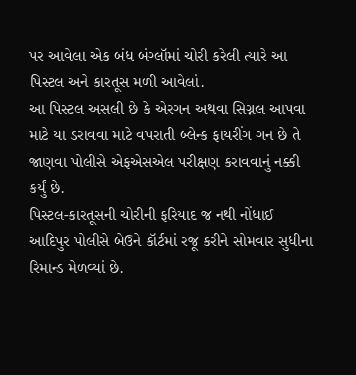પર આવેલા એક બંધ બંગ્લૉમાં ચોરી કરેલી ત્યારે આ પિસ્ટલ અને કારતૂસ મળી આવેલાં.
આ પિસ્ટલ અસલી છે કે એરગન અથવા સિગ્નલ આપવા માટે યા ડરાવવા માટે વપરાતી બ્લેન્ક ફાયરીંગ ગન છે તે જાણવા પોલીસે એફએસએલ પરીક્ષણ કરાવવાનું નક્કી કર્યું છે.
પિસ્ટલ-કારતૂસની ચોરીની ફરિયાદ જ નથી નોંધાઈ
આદિપુર પોલીસે બેઉને કૉર્ટમાં રજૂ કરીને સોમવાર સુધીના રિમાન્ડ મેળવ્યાં છે.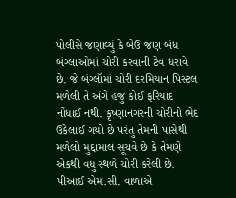પોલીસે જણાવ્યું કે બેઉ જણ બંધ બંગ્લાઓમાં ચોરી કરવાની ટેવ ધરાવે છે. જે બંગ્લૉમાં ચોરી દરમિયાન પિસ્ટલ મળેલી તે અંગે હજુ કોઈ ફરિયાદ નોંધાઈ નથી. કૃષ્ણાનગરની ચોરીનો ભેદ ઉકેલાઈ ગયો છે પરંતુ તેમની પાસેથી મળેલો મુદ્દામાલ સૂચવે છે કે તેમણે એકથી વધુ સ્થળે ચોરી કરેલી છે. પીઆઈ એમ.સી. વાળાએ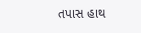તપાસ હાથ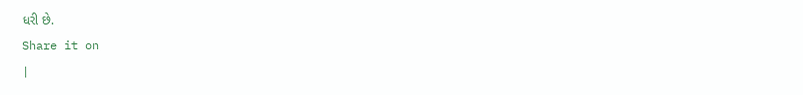ધરી છે.
Share it on
|